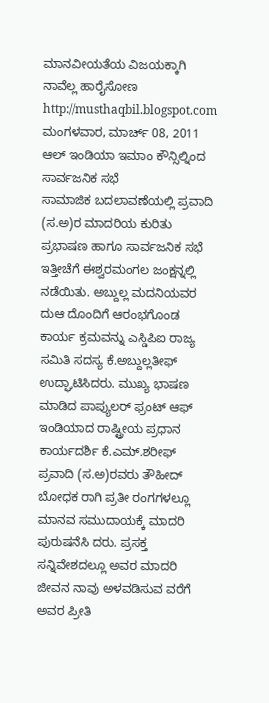ಮಾನವೀಯತೆಯ ವಿಜಯಕ್ಕಾಗಿ ನಾವೆಲ್ಲ ಹಾರೈಸೋಣ http://musthaqbil.blogspot.com
ಮಂಗಳವಾರ, ಮಾರ್ಚ್ 08, 2011
ಆಲ್ ಇಂಡಿಯಾ ಇಮಾಂ ಕೌನ್ಸಿಲ್ನಿಂದ ಸಾರ್ವಜನಿಕ ಸಭೆ
ಸಾಮಾಜಿಕ ಬದಲಾವಣೆಯಲ್ಲಿ ಪ್ರವಾದಿ (ಸ.ಅ)ರ ಮಾದರಿಯ ಕುರಿತು ಪ್ರಭಾಷಣ ಹಾಗೂ ಸಾರ್ವಜನಿಕ ಸಭೆ ಇತ್ತೀಚೆಗೆ ಈಶ್ವರಮಂಗಲ ಜಂಕ್ಷನ್ನಲ್ಲಿ ನಡೆಯಿತು. ಅಬ್ದುಲ್ಲ ಮದನಿಯವರ ದುಆ ದೊಂದಿಗೆ ಆರಂಭಗೊಂಡ ಕಾರ್ಯ ಕ್ರಮವನ್ನು ಎಸ್ಡಿಪಿಐ ರಾಜ್ಯ ಸಮಿತಿ ಸದಸ್ಯ ಕೆ.ಅಬ್ದುಲ್ಲತೀಫ್ ಉದ್ಘಾಟಿಸಿದರು. ಮುಖ್ಯ ಭಾಷಣ ಮಾಡಿದ ಪಾಪ್ಯುಲರ್ ಫ್ರಂಟ್ ಆಫ್ ಇಂಡಿಯಾದ ರಾಷ್ಟ್ರೀಯ ಪ್ರಧಾನ ಕಾರ್ಯದರ್ಶಿ ಕೆ.ಎಮ್.ಶರೀಫ್ ಪ್ರವಾದಿ (ಸ.ಅ)ರವರು ತೌಹೀದ್ ಬೋಧಕ ರಾಗಿ ಪ್ರತೀ ರಂಗಗಳಲ್ಲೂ ಮಾನವ ಸಮುದಾಯಕ್ಕೆ ಮಾದರಿ ಪುರುಷನೆಸಿ ದರು. ಪ್ರಸಕ್ತ ಸನ್ನಿವೇಶದಲ್ಲೂ ಅವರ ಮಾದರಿ ಜೀವನ ನಾವು ಅಳವಡಿಸುವ ವರೆಗೆ ಅವರ ಪ್ರೀತಿ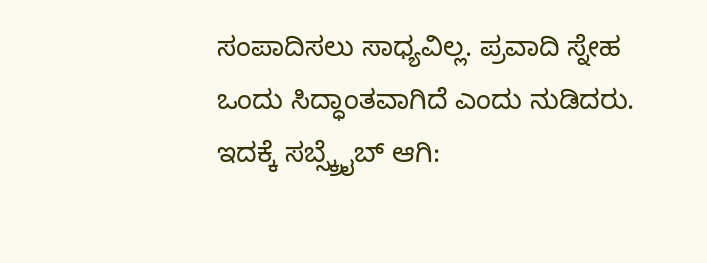ಸಂಪಾದಿಸಲು ಸಾಧ್ಯವಿಲ್ಲ. ಪ್ರವಾದಿ ಸ್ನೇಹ ಒಂದು ಸಿದ್ಧಾಂತವಾಗಿದೆ ಎಂದು ನುಡಿದರು.
ಇದಕ್ಕೆ ಸಬ್ಸ್ಕ್ರೈಬ್ ಆಗಿ: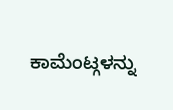ಕಾಮೆಂಟ್ಗಳನ್ನು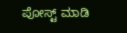ಪೋಸ್ಟ್ ಮಾಡಿ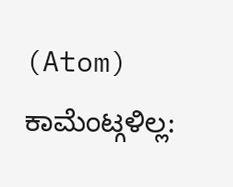(Atom)
ಕಾಮೆಂಟ್ಗಳಿಲ್ಲ: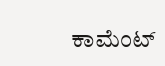ಕಾಮೆಂಟ್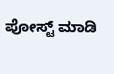ಪೋಸ್ಟ್ ಮಾಡಿ